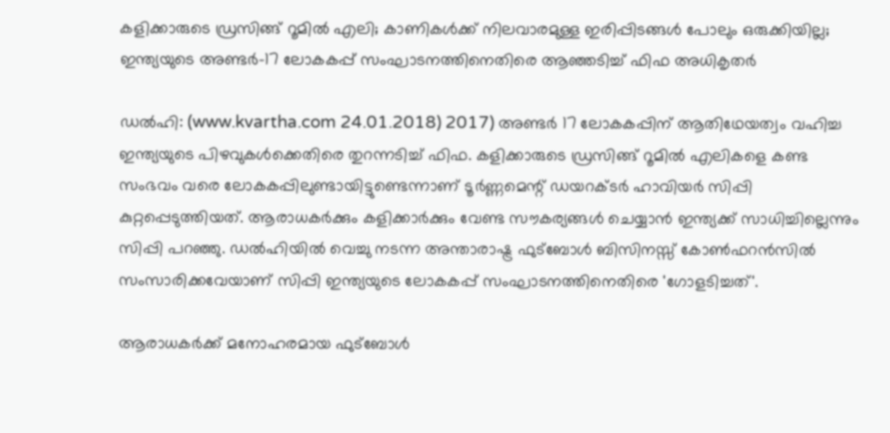കളിക്കാരുടെ ഡ്രസിങ്ങ് റൂമില്‍ എലി; കാണികള്‍ക്ക് നിലവാരമുള്ള ഇരിപ്പിടങ്ങള്‍ പോലും ഒരുക്കിയില്ല; ഇന്ത്യയുടെ അണ്ടര്‍-17 ലോകകപ്പ് സംഘാടനത്തിനെതിരെ ആഞ്ഞടിച്ച് ഫിഫ അധികൃതര്‍

ഡല്‍ഹി: (www.kvartha.com 24.01.2018) 2017) അണ്ടര്‍ 17 ലോകകപ്പിന് ആതിഥേയത്വം വഹിച്ച ഇന്ത്യയുടെ പിഴവുകള്‍ക്കെതിരെ തുറന്നടിച്ച് ഫിഫ. കളിക്കാരുടെ ഡ്രസിങ്ങ് റൂമില്‍ എലികളെ കണ്ട സംഭവം വരെ ലോകകപ്പിലുണ്ടായിട്ടുണ്ടെന്നാണ് ടൂര്‍ണ്ണമെന്റ് ഡയറക്ടര്‍ ഹാവിയര്‍ സിപ്പി കുറ്റപ്പെടുത്തിയത്. ആരാധകര്‍ക്കും കളിക്കാര്‍ക്കും വേണ്ട സൗകര്യങ്ങള്‍ ചെയ്യാന്‍ ഇന്ത്യക്ക് സാധിച്ചില്ലെന്നും സിപ്പി പറഞ്ഞു. ഡല്‍ഹിയില്‍ വെച്ചു നടന്ന അന്താരാഷ്ട്ര ഫുട്‌ബോള്‍ ബിസിനസ്സ് കോണ്‍ഫറന്‍സില്‍ സംസാരിക്കവേയാണ് സിപ്പി ഇന്ത്യയുടെ ലോകകപ്പ് സംഘാടനത്തിനെതിരെ 'ഗോളടിച്ചത്'.

ആരാധകര്‍ക്ക് മനോഹരമായ ഫുട്‌ബോള്‍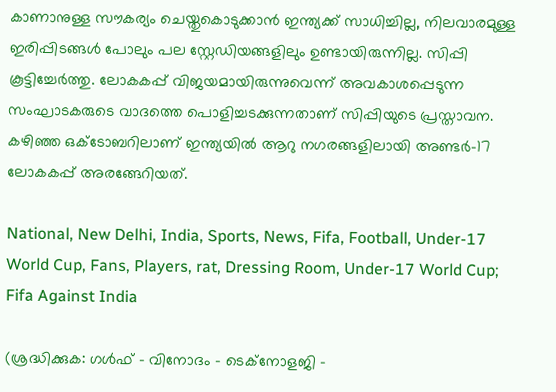കാണാനുള്ള സൗകര്യം ചെയ്തുകൊടുക്കാന്‍ ഇന്ത്യക്ക് സാധിച്ചില്ല, നിലവാരമുള്ള ഇരിപ്പിടങ്ങള്‍ പോലും പല സ്റ്റേഡിയങ്ങളിലും ഉണ്ടായിരുന്നില്ല. സിപ്പി കൂട്ടിച്ചേര്‍ത്തു. ലോകകപ്പ് വിജയമായിരുന്നുവെന്ന് അവകാശപ്പെടുന്ന സംഘാടകരുടെ വാദത്തെ പൊളിച്ചടക്കുന്നതാണ് സിപ്പിയുടെ പ്രസ്താവന. കഴിഞ്ഞ ഒക്ടോബറിലാണ് ഇന്ത്യയില്‍ ആറു നഗരങ്ങളിലായി അണ്ടര്‍-17 ലോകകപ്പ് അരങ്ങേറിയത്.

National, New Delhi, India, Sports, News, Fifa, Football, Under-17 World Cup, Fans, Players, rat, Dressing Room, Under-17 World Cup; Fifa Against India

(ശ്രദ്ധിക്കുക: ഗൾഫ് - വിനോദം - ടെക്നോളജി -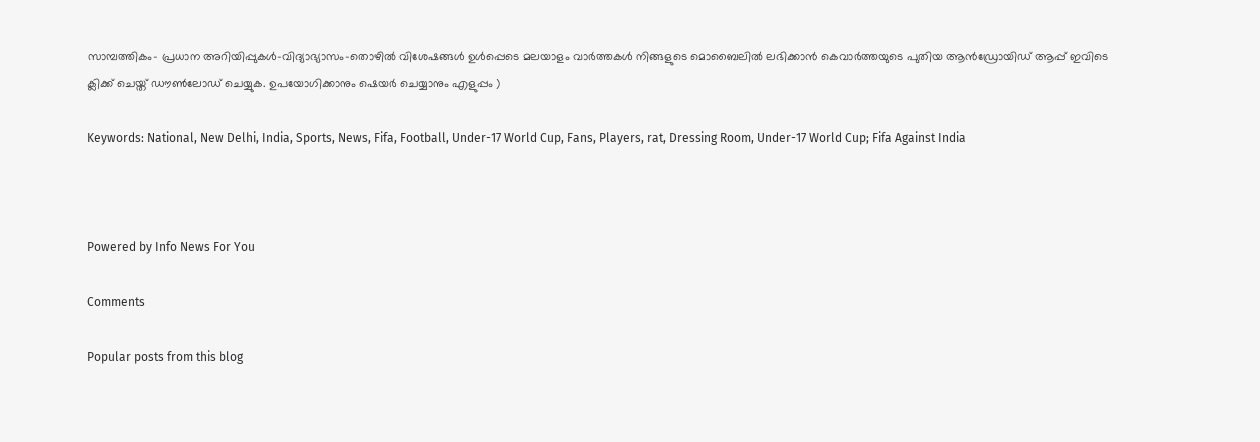സാമ്പത്തികം- പ്രധാന അറിയിപ്പുകൾ-വിദ്യാഭ്യാസം-തൊഴിൽ വിശേഷങ്ങൾ ഉൾപ്പെടെ മലയാളം വാർത്തകൾ നിങ്ങളുടെ മൊബൈലിൽ ലഭിക്കാൻ കെവാർത്തയുടെ പുതിയ ആൻഡ്രോയിഡ് ആപ്പ് ഇവിടെ ക്ലിക്ക് ചെയ്ത് ഡൗൺലോഡ് ചെയ്യുക. ഉപയോഗിക്കാനും ഷെയർ ചെയ്യാനും എളുപ്പം )

Keywords: National, New Delhi, India, Sports, News, Fifa, Football, Under-17 World Cup, Fans, Players, rat, Dressing Room, Under-17 World Cup; Fifa Against India



Powered by Info News For You

Comments

Popular posts from this blog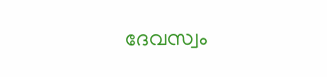ദേവസ്വം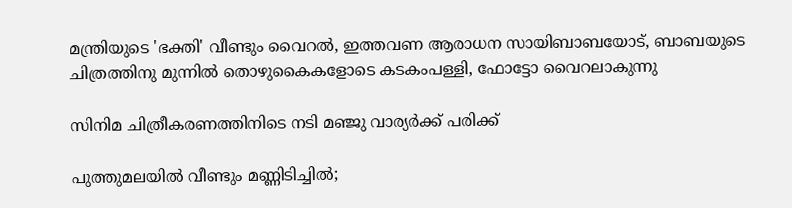മന്ത്രിയുടെ 'ഭക്തി' വീണ്ടും വൈറല്‍, ഇത്തവണ ആരാധന സായിബാബയോട്, ബാബയുടെ ചിത്രത്തിനു മുന്നില്‍ തൊഴുകൈകളോടെ കടകംപള്ളി, ഫോട്ടോ വൈറലാകുന്നു

സിനിമ ചിത്രീകരണത്തിനിടെ നടി മഞ്ജു വാര്യര്‍ക്ക് പരിക്ക്

പുത്തുമലയില്‍ വീണ്ടും മണ്ണിടിച്ചില്‍;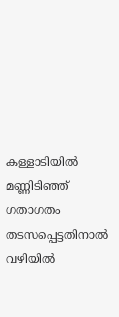കള്ളാടിയില്‍ മണ്ണിടിഞ്ഞ് ഗതാഗതം തടസപ്പെട്ടതിനാല്‍ വഴിയില്‍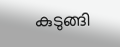കുടുങ്ങി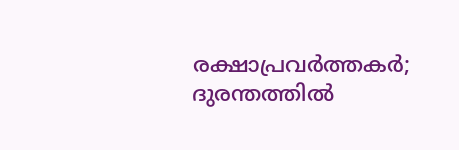രക്ഷാപ്രവര്‍ത്തകര്‍; ദുരന്തത്തില്‍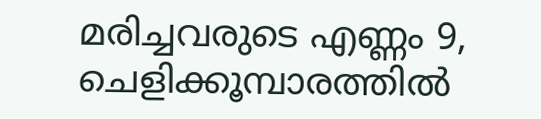മരിച്ചവരുടെ എണ്ണം 9, ചെളിക്കൂമ്പാരത്തില്‍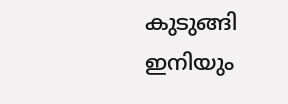കുടുങ്ങി ഇനിയും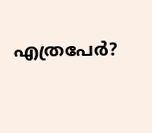എത്രപേര്‍?